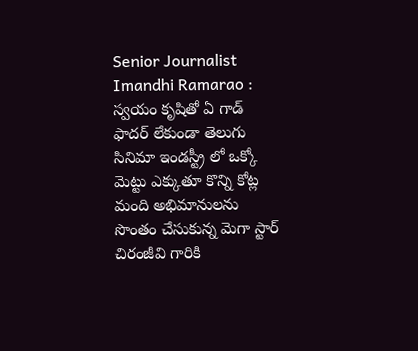Senior Journalist Imandhi Ramarao : స్వయం కృషితో ఏ గాడ్ ఫాదర్ లేకుండా తెలుగు సినిమా ఇండస్ట్రీ లో ఒక్కో మెట్టు ఎక్కుతూ కొన్ని కోట్ల మంది అభిమానులను సొంతం చేసుకున్న మెగా స్టార్ చిరంజీవి గారికి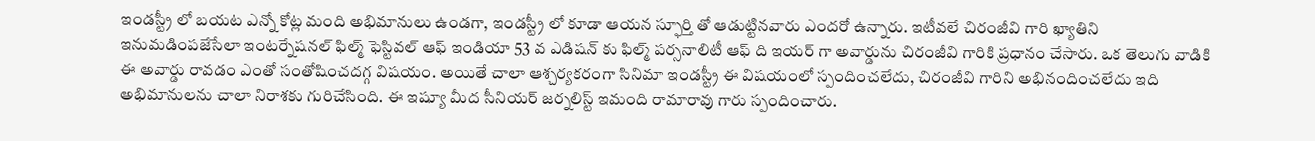ఇండస్ట్రీ లో బయట ఎన్నో కోట్ల మంది అభిమానులు ఉండగా, ఇండస్ట్రీ లో కూడా ఆయన స్ఫూర్తి తో ఆడుట్టినవారు ఎందరో ఉన్నారు. ఇటీవలే చిరంజీవి గారి ఖ్యాతిని ఇనుమడింపజేసేలా ఇంటర్నేషనల్ ఫిల్మ్ ఫెస్టివల్ ఆఫ్ ఇండియా 53 వ ఎడిషన్ కు ఫిల్మ్ పర్సనాలిటీ ఆఫ్ ది ఇయర్ గా అవార్డును చిరంజీవి గారికి ప్రధానం చేసారు. ఒక తెలుగు వాడికి ఈ అవార్డు రావడం ఎంతో సంతోషించదగ్గ విషయం. అయితే చాలా ఆశ్చర్యకరంగా సినిమా ఇండస్ట్రీ ఈ విషయంలో స్పందించలేదు, చిరంజీవి గారిని అభినందించలేదు ఇది అభిమానులను చాలా నిరాశకు గురిచేసింది. ఈ ఇష్యూ మీద సీనియర్ జర్నలిస్ట్ ఇమంది రామారావు గారు స్పందించారు.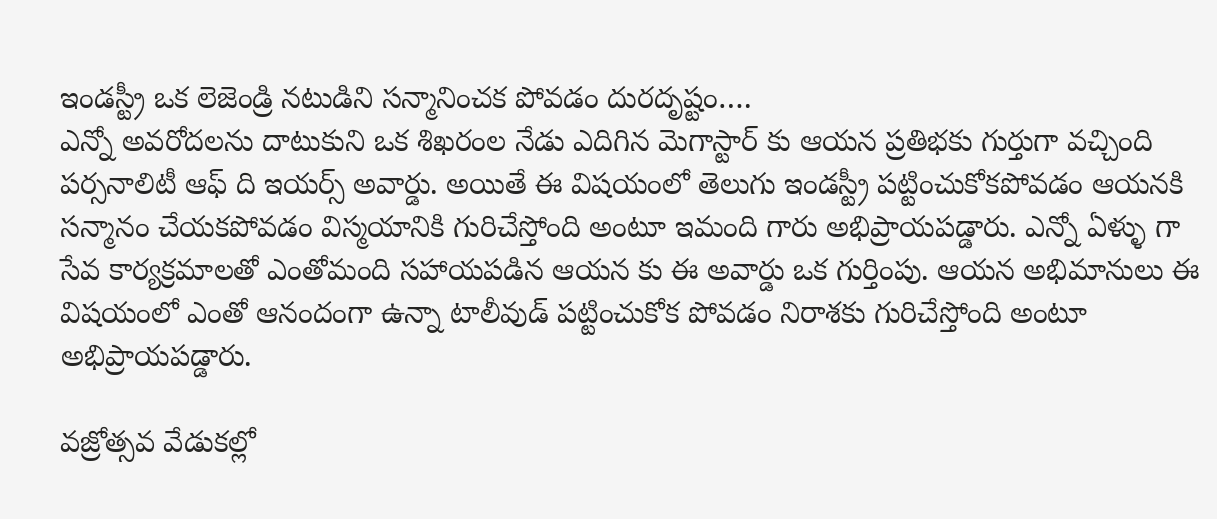ఇండస్ట్రీ ఒక లెజెండ్రి నటుడిని సన్మానించక పోవడం దురదృష్టం….
ఎన్నో అవరోదలను దాటుకుని ఒక శిఖరంల నేడు ఎదిగిన మెగాస్టార్ కు ఆయన ప్రతిభకు గుర్తుగా వచ్చింది పర్సనాలిటీ ఆఫ్ ది ఇయర్స్ అవార్డు. అయితే ఈ విషయంలో తెలుగు ఇండస్ట్రీ పట్టించుకోకపోవడం ఆయనకి సన్మానం చేయకపోవడం విస్మయానికి గురిచేస్తోంది అంటూ ఇమంది గారు అభిప్రాయపడ్డారు. ఎన్నో ఏళ్ళు గా సేవ కార్యక్రమాలతో ఎంతోమంది సహాయపడిన ఆయన కు ఈ అవార్డు ఒక గుర్తింపు. ఆయన అభిమానులు ఈ విషయంలో ఎంతో ఆనందంగా ఉన్నా టాలీవుడ్ పట్టించుకోక పోవడం నిరాశకు గురిచేస్తోంది అంటూ అభిప్రాయపడ్డారు.

వజ్రోత్సవ వేడుకల్లో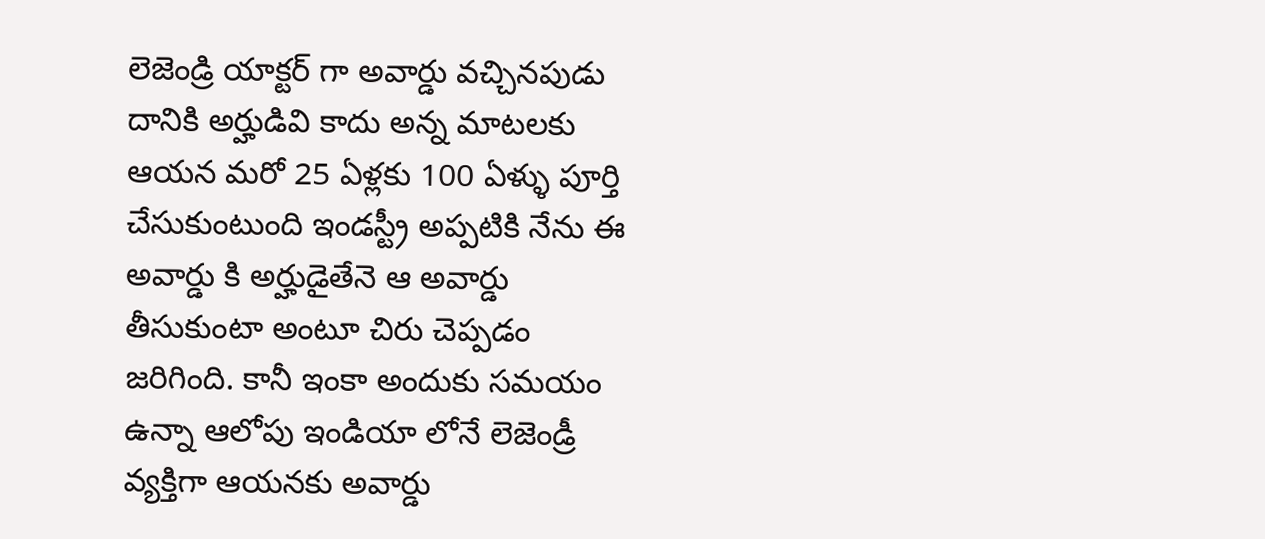లెజెండ్రి యాక్టర్ గా అవార్డు వచ్చినపుడు దానికి అర్హుడివి కాదు అన్న మాటలకు ఆయన మరో 25 ఏళ్లకు 100 ఏళ్ళు పూర్తి చేసుకుంటుంది ఇండస్ట్రీ అప్పటికి నేను ఈ అవార్డు కి అర్హుడైతేనె ఆ అవార్డు తీసుకుంటా అంటూ చిరు చెప్పడం జరిగింది. కానీ ఇంకా అందుకు సమయం ఉన్నా ఆలోపు ఇండియా లోనే లెజెండ్రీ వ్యక్తిగా ఆయనకు అవార్డు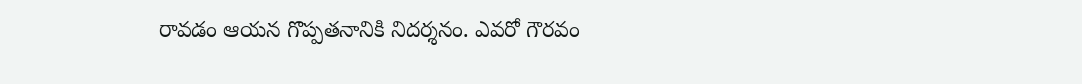రావడం ఆయన గొప్పతనానికి నిదర్శనం. ఎవరో గౌరవం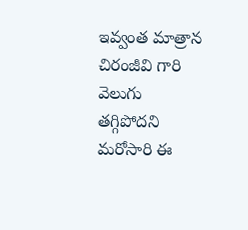ఇవ్వంత మాత్రాన చిరంజీవి గారి వెలుగు తగ్గిపోదని మరోసారి ఈ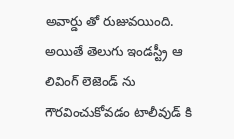అవార్డు తో రుజువయింది. అయితే తెలుగు ఇండస్ట్రీ ఆ లివింగ్ లెజెండ్ ను గౌరవించుకోవడం టాలీవుడ్ కి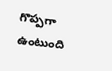గొప్పగా ఉంటుంది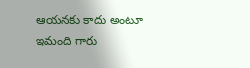ఆయనకు కాదు అంటూ ఇమంది గారు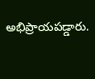అభిప్రాయపడ్డారు.